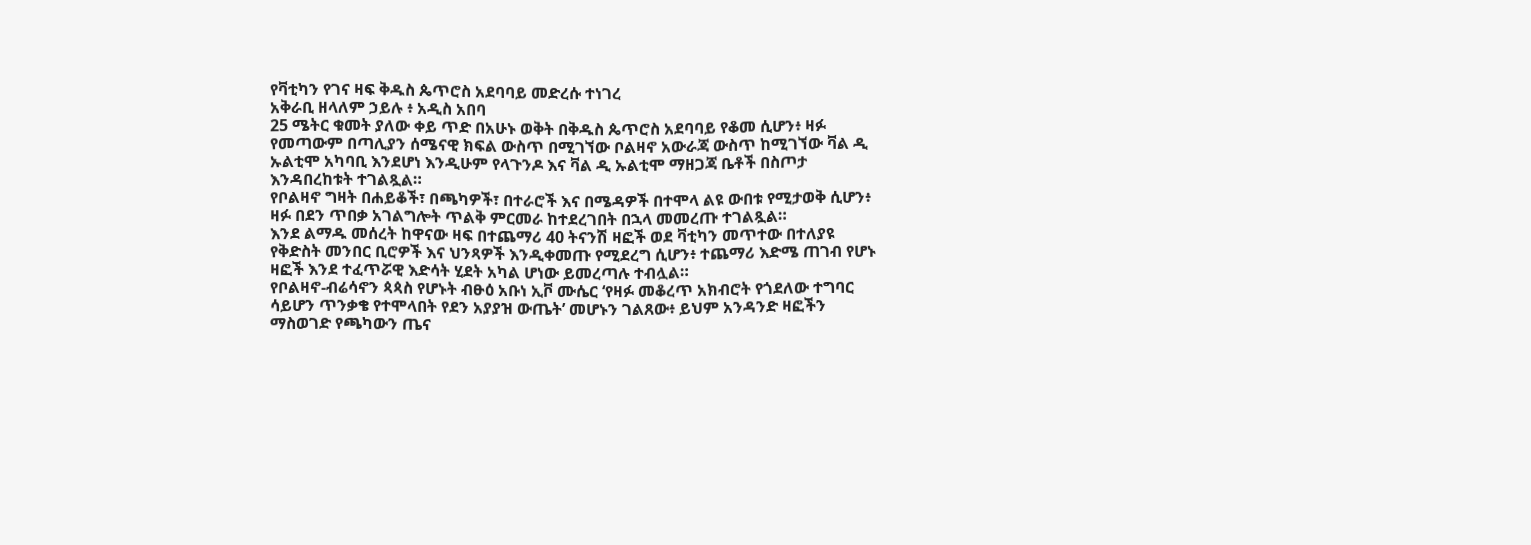የቫቲካን የገና ዛፍ ቅዱስ ጴጥሮስ አደባባይ መድረሱ ተነገረ
አቅራቢ ዘላለም ኃይሉ ፥ አዲስ አበባ
25 ሜትር ቁመት ያለው ቀይ ጥድ በአሁኑ ወቅት በቅዱስ ጴጥሮስ አደባባይ የቆመ ሲሆን፥ ዛፉ የመጣውም በጣሊያን ሰሜናዊ ክፍል ውስጥ በሚገኘው ቦልዛኖ አውራጃ ውስጥ ከሚገኘው ቫል ዲ ኡልቲሞ አካባቢ እንደሆነ እንዲሁም የላጉንዶ እና ቫል ዲ ኡልቲሞ ማዘጋጃ ቤቶች በስጦታ እንዳበረከቱት ተገልጿል።
የቦልዛኖ ግዛት በሐይቆች፣ በጫካዎች፣ በተራሮች እና በሜዳዎች በተሞላ ልዩ ውበቱ የሚታወቅ ሲሆን፥ ዛፉ በደን ጥበቃ አገልግሎት ጥልቅ ምርመራ ከተደረገበት በኋላ መመረጡ ተገልጿል።
እንደ ልማዱ መሰረት ከዋናው ዛፍ በተጨማሪ 40 ትናንሽ ዛፎች ወደ ቫቲካን መጥተው በተለያዩ የቅድስት መንበር ቢሮዎች እና ህንጻዎች እንዲቀመጡ የሚደረግ ሲሆን፥ ተጨማሪ እድሜ ጠገብ የሆኑ ዛፎች እንደ ተፈጥሯዊ እድሳት ሂደት አካል ሆነው ይመረጣሉ ተብሏል።
የቦልዛኖ-ብሬሳኖን ጳጳስ የሆኑት ብፁዕ አቡነ ኢቮ ሙሴር ‘የዛፉ መቆረጥ አክብሮት የጎደለው ተግባር ሳይሆን ጥንቃቄ የተሞላበት የደን አያያዝ ውጤት’ መሆኑን ገልጸው፥ ይህም አንዳንድ ዛፎችን ማስወገድ የጫካውን ጤና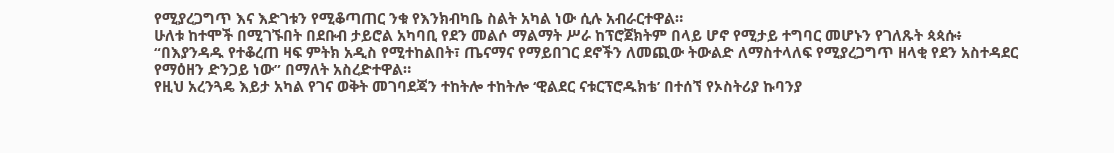የሚያረጋግጥ እና እድገቱን የሚቆጣጠር ንቁ የእንክብካቤ ስልት አካል ነው ሲሉ አብራርተዋል።
ሁለቱ ከተሞች በሚገኙበት በደቡብ ታይሮል አካባቢ የደን መልሶ ማልማት ሥራ ከፕሮጀክትም በላይ ሆኖ የሚታይ ተግባር መሆኑን የገለጹት ጳጳሱ፥ “በእያንዳዱ የተቆረጠ ዛፍ ምትክ አዲስ የሚተከልበት፣ ጤናማና የማይበገር ደኖችን ለመጪው ትውልድ ለማስተላለፍ የሚያረጋግጥ ዘላቂ የደን አስተዳደር የማዕዘን ድንጋይ ነው” በማለት አስረድተዋል።
የዚህ አረንጓዴ እይታ አካል የገና ወቅት መገባደጃን ተከትሎ ተከትሎ ‘ዊልደር ናቱርፕሮዱክቴ’ በተሰኘ የኦስትሪያ ኩባንያ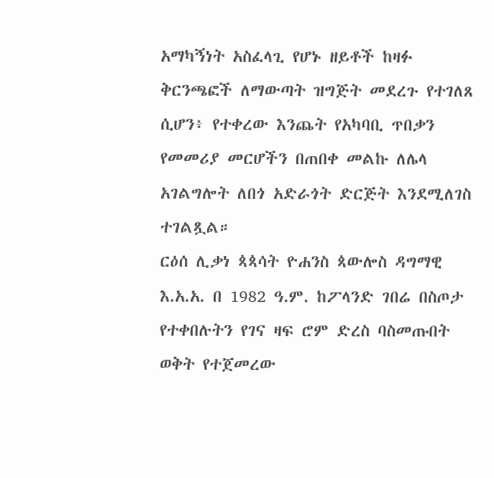አማካኝነት አስፈላጊ የሆኑ ዘይቶች ከዛፉ ቅርንጫፎች ለማውጣት ዝግጅት መደረጉ የተገለጸ ሲሆን፥ የተቀረው እንጨት የአካባቢ ጥበቃን የመመሪያ መርሆችን በጠበቀ መልኩ ለሌላ አገልግሎት ለበጎ አድራጎት ድርጅት እንደሚለገስ ተገልጿል።
ርዕሰ ሊቃነ ጳጳሳት ዮሐንስ ጳውሎስ ዳግማዊ እ.አ.አ. በ 1982 ዓ.ም. ከፖላንድ ገበሬ በስጦታ የተቀበሉትን የገና ዛፍ ሮም ድረስ ባስመጡበት ወቅት የተጀመረው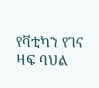የቫቲካን የገና ዛፍ ባህል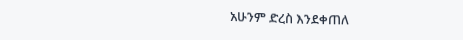አሁንም ድረስ እንደቀጠለ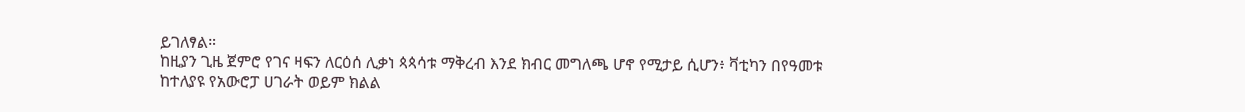ይገለፃል።
ከዚያን ጊዜ ጀምሮ የገና ዛፍን ለርዕሰ ሊቃነ ጳጳሳቱ ማቅረብ እንደ ክብር መግለጫ ሆኖ የሚታይ ሲሆን፥ ቫቲካን በየዓመቱ ከተለያዩ የአውሮፓ ሀገራት ወይም ክልል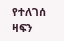የተለገሰ ዛፍን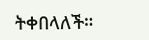ትቀበላለች።